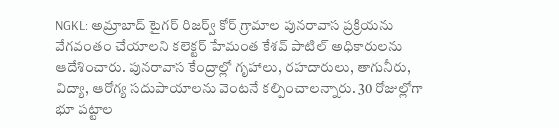NGKL: అమ్రాబాద్ టైగర్ రిజర్వ్ కోర్ గ్రామాల పునరావాస ప్రక్రియను వేగవంతం చేయాలని కలెక్టర్ హేమంత కేశవ్ పాటిల్ అధికారులను ఆదేశించారు. పునరావాస కేంద్రాల్లో గృహాలు, రహదారులు, తాగునీరు, విద్యా, ఆరోగ్య సదుపాయాలను వెంటనే కల్పించాలన్నారు. 30 రోజుల్లోగా భూ పట్టాల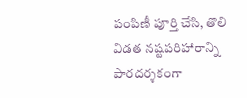పంపిణీ పూర్తి చేసి, తొలి విడత నష్టపరిహారాన్ని పారదర్శకంగా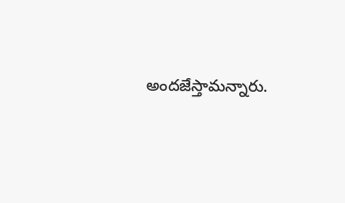అందజేస్తామన్నారు.